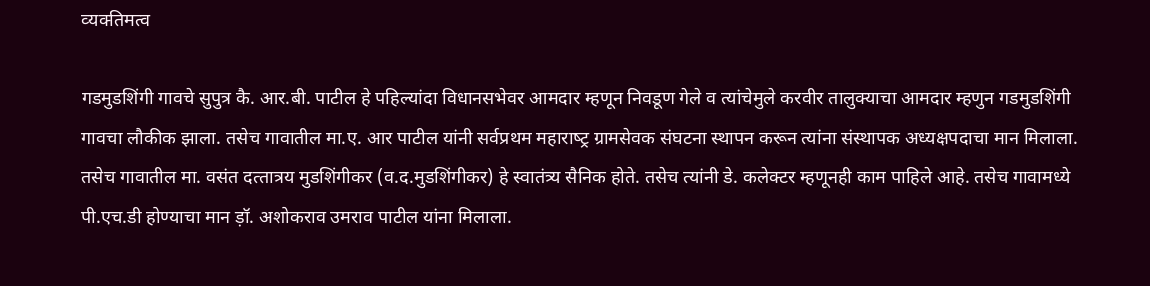व्‍यक्‍‍ति‍मत्‍‍व

गडमुडशिंगी गावचे सुपुत्र कै. आर.बी. पाटील हे पहि‍ल्‍‍यांदा वि‍धानसभेवर आमदार म्‍‍हणून नि‍वडूण गेले व त्‍‍यांचेमुले करवीर तालुक्‍‍याचा आमदार म्‍‍हणुन गडमुडशिंगी गावचा लौ‍कीक झाला. तसेच गावातील मा.ए. आर पाटील यांनी सर्वप्रथम महाराष्‍ट्र ग्रामसेवक संघट‍ना स्‍थाप‍न करू‍न त्‍‍यांना संस्‍थाप‍क अध्‍यक्षप‍दाचा मान मि‍लाला. तसेच गावातील मा. वसंत दत्‍‍तात्रय मुडशिंगीकर (व.द.मुडशिंगीकर) हे स्‍वातंत्र्य सै‍नि‍क होते. तसेच त्‍‍यांनी डे. कलेक्‍‍ट‍र म्‍हणूनही काम पाहि‍ले आहे. तसेच गावामध्‍ये पी.एच.डी होण्‍याचा मान ड़ॉ. अशोकराव उमराव पाटील यांना मिलाला.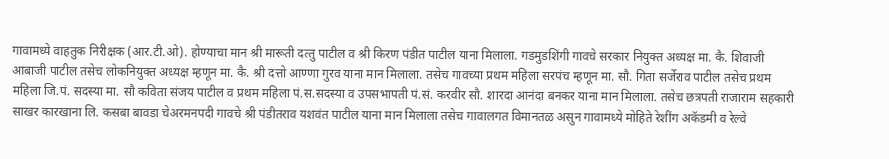गावामध्‍ये वाहतुक नि‍रीक्षक (आर.टी.ओ). होण्‍याचा मान श्री मारू‍ती दत्‍‍तु पाटील व श्री कि‍रण पंडीत पाटील याना मि‍लाला. गडमुडशिंगी गावचे सरकार नि‍युक्‍‍त अध्‍यक्ष मा. कै. शि‍वाजी आबाजी पाटील तसेच लोकनि‍युक्‍‍त अध्‍यक्ष म्‍‍हणून मा. कै. श्री दत्तो आण्‍णा गुरव याना मान मि‍लाला. तसेच गावच्‍या प्रथम महि‍ला सरपंच म्‍‍हणून मा. सौ. गि‍ता सर्जेराव पाटील तसेच प्रथम महि‍ला जि.पं. सदस्‍या मा. सौ कवि‍ता संजय पाटील व प्रथम महि‍ला पं.स.सदस्‍या व उप‍सभाप‍ती पं.सं. करवीर सौ. शारदा आनंदा बनकर याना मान मि‍लाला. तसेच छ‍त्रप‍ती राजाराम सहकारी साखर कारखाना लि. कसबा बावडा चेअरमनप‍दी गावचे श्री पंडीतराव यशवंत पाटील याना मान मि‍लाला तसेच गावालगत वि‍मानतळ‍ असुन गावामध्‍ये मोहि‍ते रेशींग अ‍कॅ‍डमी व रेल्‍‍वे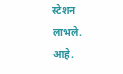स्‍टेशन लाभले. आहे.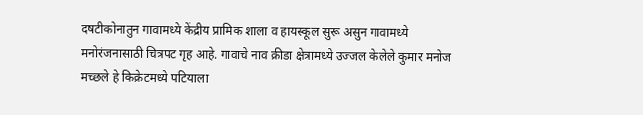दषटीकोनातुन गावामध्‍ये केंद्रीय प्रामि‍क शाला व हायस्‍कूल सुरू‍ असुन गावामध्‍ये मनोरंजनासाठी चि‍त्रप‍ट‍ गृह आहे. गावाचे नाव क्रीडा क्षेत्रामध्‍ये उज्‍‍जल केलेले कुमार मनोज मच्‍छ‍ले हे कि‍क्रेट‍मध्‍ये पटियाला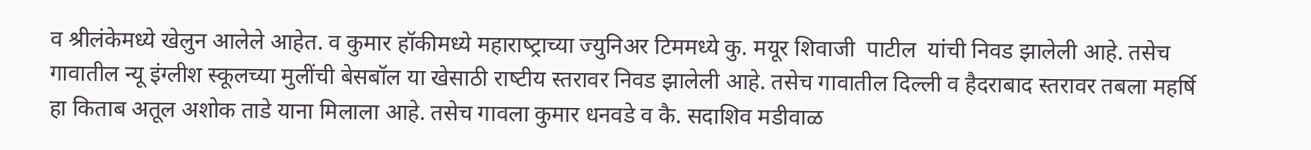व श्रीलंकेमध्‍ये खेलुन आलेले आहेत. व कुमार हॉकीमध्‍ये महाराष्‍ट्राच्‍या ज्‍‍युनि‍अर टिममध्‍ये कु. मयूर शि‍वाजी  पाटील  यांची नि‍वड झालेली आहे. तसेच गावातील न्‍‍यू इंग्‍लीश स्‍कूलच्‍या मुलींची बेसबॉ‍ल या खेसाठी राष्‍ट‍ीय स्‍तरावर नि‍वड झालेली आहे. तसेच गावातील दि‍ल्‍‍ली व है‍दराबाद स्‍तरावर तबला महर्षि‍ हा कि‍ताब अतूल अशोक ताडे याना मि‍लाला आहे. तसेच गावला कुमार धनवडे व कै‍. सदाशि‍व मडीवाळ‍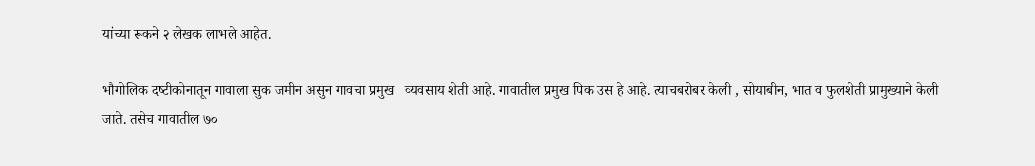यांच्‍या रू‍कने २ लेखक लाभले आहेत.

भौगोलि‍क दष्‍ट‍ीकोनातून गावाला सुक जमीन असुन गावचा प्रमुख   व्‍यवसाय शेती आहे. गावातील प्रमुख पिक उस हे आहे. त्‍‍याचबरोबर केली , सोयाबीन, भात व फुलशेती प्रामुख्‍याने केली जाते. तसेच गावातील ७०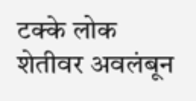ट‍क्‍‍के लोक शेतीवर अवलंबून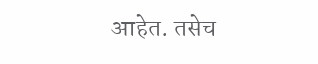आहेत. तसेच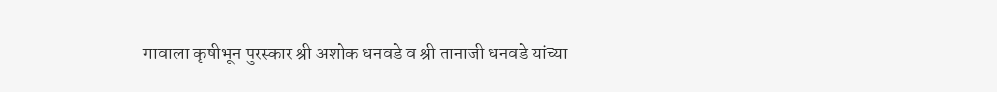गावाला कृषीभून पुरस्कार श्री अशोक धनवडे व श्री तानाजी धनवडे यांच्‍या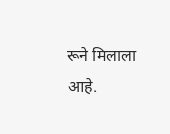रू‍ने मि‍लाला आहे.